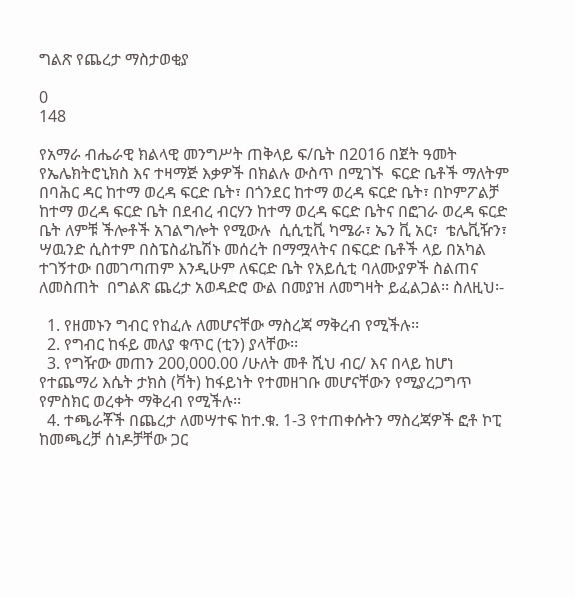ግልጽ የጨረታ ማስታወቂያ

0
148

የአማራ ብሔራዊ ክልላዊ መንግሥት ጠቅላይ ፍ/ቤት በ2016 በጀት ዓመት የኤሌክትሮኒክስ እና ተዛማጅ እቃዎች በክልሉ ውስጥ በሚገኙ  ፍርድ ቤቶች ማለትም በባሕር ዳር ከተማ ወረዳ ፍርድ ቤት፣ በጎንደር ከተማ ወረዳ ፍርድ ቤት፣ በኮምፖልቻ ከተማ ወረዳ ፍርድ ቤት በደብረ ብርሃን ከተማ ወረዳ ፍርድ ቤትና በፎገራ ወረዳ ፍርድ ቤት ለምቹ ችሎቶች አገልግሎት የሚውሉ  ሲሲቲቪ ካሜራ፣ ኤን ቪ አር፣  ቴሌቪዥን፣ ሣዉንድ ሲስተም በስፔስፊኬሽኑ መሰረት በማሟላትና በፍርድ ቤቶች ላይ በአካል ተገኝተው በመገጣጠም እንዲሁም ለፍርድ ቤት የአይሲቲ ባለሙያዎች ስልጠና ለመስጠት  በግልጽ ጨረታ አወዳድሮ ውል በመያዝ ለመግዛት ይፈልጋል፡፡ ስለዚህ፡-

  1. የዘመኑን ግብር የከፈሉ ለመሆናቸው ማስረጃ ማቅረብ የሚችሉ፡፡
  2. የግብር ከፋይ መለያ ቁጥር (ቲን) ያላቸው፡፡
  3. የግዥው መጠን 200,000.00 /ሁለት መቶ ሺህ ብር/ እና በላይ ከሆነ የተጨማሪ እሴት ታክስ (ቫት) ከፋይነት የተመዘገቡ መሆናቸውን የሚያረጋግጥ የምስክር ወረቀት ማቅረብ የሚችሉ፡፡
  4. ተጫራቾች በጨረታ ለመሣተፍ ከተ.ቁ. 1-3 የተጠቀሱትን ማስረጃዎች ፎቶ ኮፒ ከመጫረቻ ሰነዶቻቸው ጋር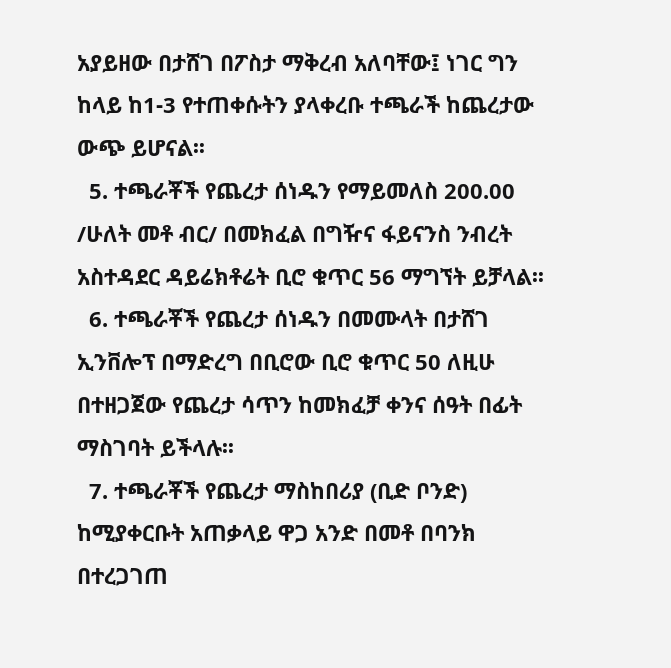አያይዘው በታሸገ በፖስታ ማቅረብ አለባቸው፤ ነገር ግን ከላይ ከ1-3 የተጠቀሱትን ያላቀረቡ ተጫራች ከጨረታው ውጭ ይሆናል፡፡
  5. ተጫራቾች የጨረታ ሰነዱን የማይመለስ 200.00 /ሁለት መቶ ብር/ በመክፈል በግዥና ፋይናንስ ንብረት አስተዳደር ዳይሬክቶሬት ቢሮ ቁጥር 56 ማግኘት ይቻላል፡፡
  6. ተጫራቾች የጨረታ ሰነዱን በመሙላት በታሸገ ኢንቨሎፕ በማድረግ በቢሮው ቢሮ ቁጥር 50 ለዚሁ በተዘጋጀው የጨረታ ሳጥን ከመክፈቻ ቀንና ሰዓት በፊት ማስገባት ይችላሉ፡፡
  7. ተጫራቾች የጨረታ ማስከበሪያ (ቢድ ቦንድ) ከሚያቀርቡት አጠቃላይ ዋጋ አንድ በመቶ በባንክ በተረጋገጠ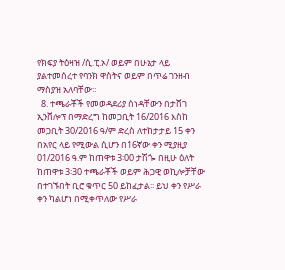የክፍያ ትዕዛዝ /ሲ.ፒ.ኦ/ ወይም በሁኔታ ላይ ያልተመሰረተ የባንክ ዋስትና ወይም በጥሬ ገንዘብ ማስያዝ አለባቸው፡፡
  8. ተጫራቾች የመወዳደሪያ ሰነዳቸውን በታሸገ ኢንቨሎፕ በማድረግ ከመጋቢት 16/2016 እስከ መጋቢት 30/2016 ዓ/ም ድረስ ለተከታታይ 15 ቀን በአየር ላይ የሚውል ሲሆን በ16ኛው ቀን ሚያዚያ 01/2016 ዓ.ም ከጠዋቱ 3፡00 ታሽጐ በዚሁ ዕለት ከጠዋቱ 3፡30 ተጫራቾች ወይም ሕጋዊ ወኪሎቻቸው በተገኙበት ቢሮ ቁጥር 50 ይከፈታል፡፡ ይህ ቀን የሥራ ቀን ካልሆነ በሚቀጥለው የሥራ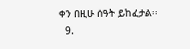ቀን በዚሁ ሰዓት ይከፈታል፡፡
  9.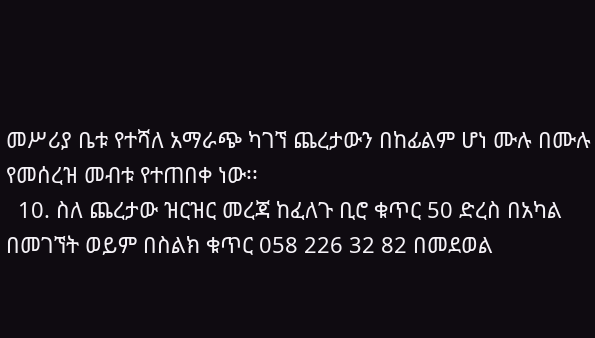መሥሪያ ቤቱ የተሻለ አማራጭ ካገኘ ጨረታውን በከፊልም ሆነ ሙሉ በሙሉ የመሰረዝ መብቱ የተጠበቀ ነው፡፡
  10. ስለ ጨረታው ዝርዝር መረጃ ከፈለጉ ቢሮ ቁጥር 50 ድረስ በአካል በመገኘት ወይም በስልክ ቁጥር 058 226 32 82 በመደወል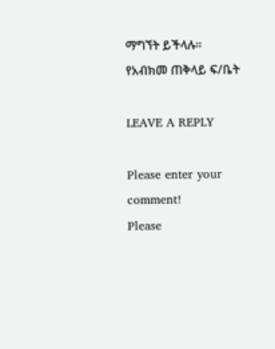ማግኘት ይችላሉ፡፡
የአብክመ ጠቅላይ ፍ/ቤት

LEAVE A REPLY

Please enter your comment!
Please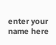enter your name here